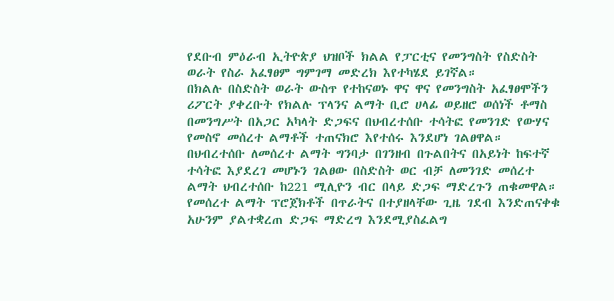የደቡብ ምዕራብ ኢትዮጵያ ህዝቦች ክልል የፓርቲና የመንግስት የስድስት ወራት የስራ አፈፃፀም ግምገማ መድረክ እየተካሄደ ይገኛል።
በክልሉ በስድስት ወራት ውስጥ የተከናወኑ ዋና ዋና የመንግስት አፈፃፀሞችን ሪፖርት ያቀረቡት የክልሉ ፕላንና ልማት ቢሮ ሀላፊ ወይዘሮ ወሰነች ቶማስ በመንግሥት በአጋር አካላት ድጋፍና በህብረተሰቡ ተሳትፎ የመንገድ የውሃና የመስኖ መሰረተ ልማቶች ተጠናክሮ እየተሰሩ እንደሆነ ገልፀዋል።
በህብረተሰቡ ለመሰረተ ልማት ግንባታ በገንዘብ በጉልበትና በአይነት ከፍተኛ ተሳትፎ እያደረገ መሆኑን ገልፀው በስድስት ወር ብቻ ለመንገድ መሰረተ ልማት ህብረተሰቡ ከ221 ሚሊዮን ብር በላይ ድጋፍ ማድረጉን ጠቁመዋል።
የመሰረተ ልማት ፕሮጀክቶች በጥራትና በተያዘላቸው ጊዜ ገደብ እንድጠናቀቁ አሁንም ያልተቋረጠ ድጋፍ ማድረግ እንደሚያስፈልግ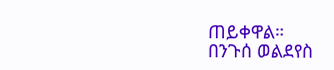ጠይቀዋል።
በንጉሰ ወልደየስ